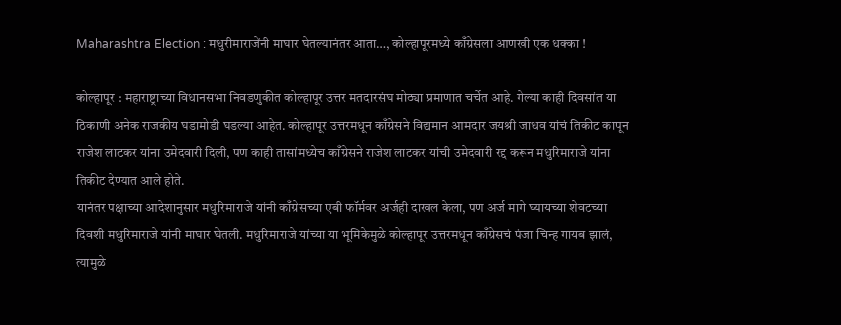Maharashtra Election : मधुरीमाराजेंनी माघार घेतल्यानंतर आता…, कोल्हापूरमध्ये काँग्रेसला आणखी एक धक्का !

कोल्हापूर : महाराष्ट्राच्या विधानसभा निवडणुकीत कोल्हापूर उत्तर मतदारसंघ मोठ्या प्रमाणात चर्चेत आहे. गेल्या काही दिवसांत या ठिकाणी अनेक राजकीय घडामोडी घडल्या आहेत. कोल्हापूर उत्तरमधून काँग्रेसने विद्यमान आमदार जयश्री जाधव यांचं तिकीट कापून राजेश लाटकर यांना उमेदवारी दिली, पण काही तासांमध्येच काँग्रेसने राजेश लाटकर यांची उमेदवारी रद्द करून मधुरिमाराजे यांना तिकीट देण्यात आले होते.
यानंतर पक्षाच्या आदेशानुसार मधुरिमाराजे यांनी काँग्रेसच्या एबी फॉर्मवर अर्जही दाखल केला, पण अर्ज मागे घ्यायच्या शेवटच्या दिवशी मधुरिमाराजे यांनी माघार घेतली. मधुरिमाराजे यांच्या या भूमिकेमुळे कोल्हापूर उत्तरमधून काँग्रेसचं पंजा चिन्ह गायब झालं, त्यामुळे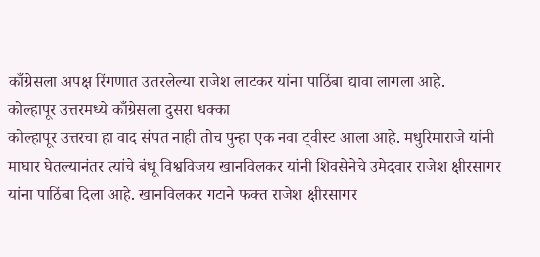काँग्रेसला अपक्ष रिंगणात उतरलेल्या राजेश लाटकर यांना पाठिंबा द्यावा लागला आहे.
कोल्हापूर उत्तरमध्ये काँग्रेसला दुसरा धक्का
कोल्हापूर उत्तरचा हा वाद संपत नाही तोच पुन्हा एक नवा ट्वीस्ट आला आहे. मधुरिमाराजे यांनी माघार घेतल्यानंतर त्यांचे बंधू विश्वविजय खानविलकर यांनी शिवसेनेचे उमेदवार राजेश क्षीरसागर यांना पाठिंबा दिला आहे. खानविलकर गटाने फक्त राजेश क्षीरसागर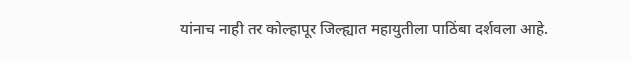यांनाच नाही तर कोल्हापूर जिल्ह्यात महायुतीला पाठिंबा दर्शवला आहे.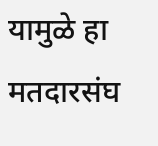यामुळे हा मतदारसंघ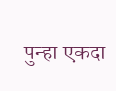पुन्हा एकदा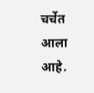चर्चेत आला आहे.